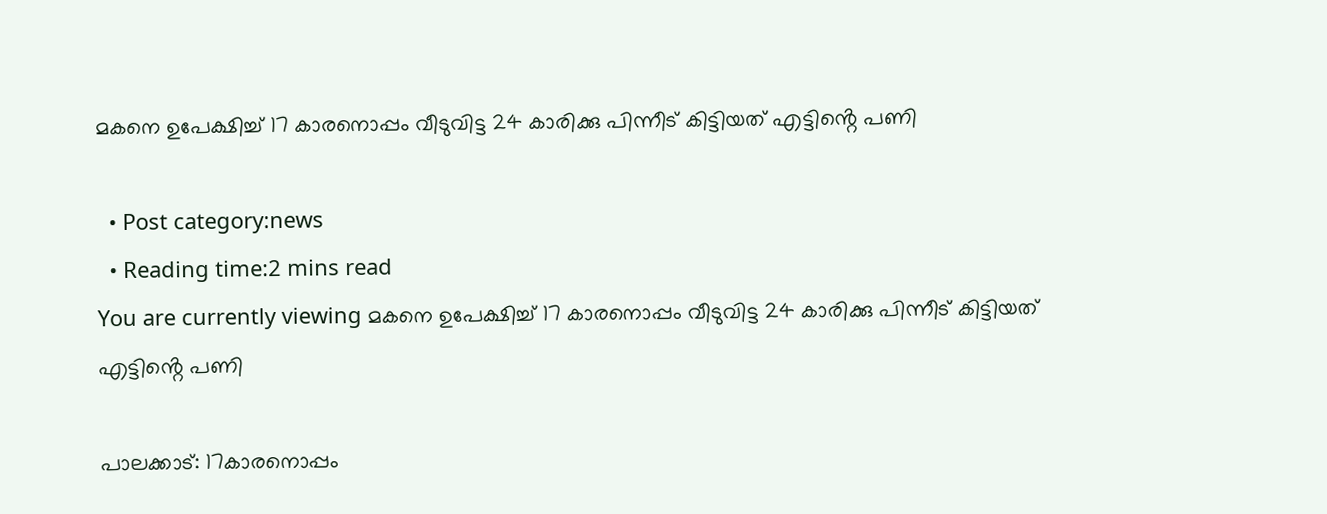മകനെ ഉപേക്ഷിച്ച് 17 കാരനൊപ്പം വീടുവിട്ട 24 കാരിക്കു പിന്നീട് കിട്ടിയത് എട്ടിൻ്റെ പണി

  • Post category:news
  • Reading time:2 mins read
You are currently viewing മകനെ ഉപേക്ഷിച്ച് 17 കാരനൊപ്പം വീടുവിട്ട 24 കാരിക്കു പിന്നീട് കിട്ടിയത് എട്ടിൻ്റെ പണി

പാലക്കാട്: 17കാരനൊപ്പം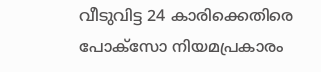വീടുവിട്ട 24 കാരിക്കെതിരെ പോക്സോ നിയമപ്രകാരം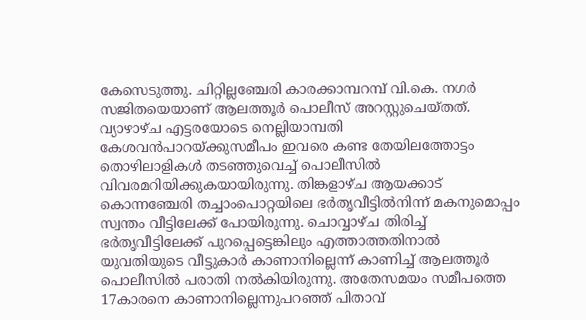കേസെടുത്തു. ചിറ്റില്ലഞ്ചേരി കാരക്കാമ്പറമ്പ് വി.കെ. നഗര്‍ സജിതയെയാണ് ആലത്തൂര്‍ പൊലീസ് അറസ്റ്റുചെയ്തത്. വ്യാഴാഴ്ച എട്ടരയോടെ നെല്ലിയാമ്പതി കേശവന്‍പാറയ്ക്കുസമീപം ഇവരെ കണ്ട തേയിലത്തോട്ടം തൊഴിലാളികള്‍ തടഞ്ഞുവെച്ച് പൊലീസില്‍ വിവരമറിയിക്കുകയായിരുന്നു. തിങ്കളാഴ്ച ആയക്കാട് കൊന്നഞ്ചേരി തച്ചാംപൊറ്റയിലെ ഭര്‍തൃവീട്ടില്‍നിന്ന് മകനുമൊപ്പം സ്വന്തം വീട്ടിലേക്ക് പോയിരുന്നു. ചൊവ്വാഴ്ച തിരിച്ച് ഭര്‍തൃവീട്ടിലേക്ക് പുറപ്പെട്ടെങ്കിലും എത്താത്തതിനാല്‍ യുവതിയുടെ വീട്ടുകാര്‍ കാണാനില്ലെന്ന് കാണിച്ച് ആലത്തൂര്‍ പൊലീസില്‍ പരാതി നല്‍കിയിരുന്നു. അതേസമയം സമീപത്തെ 17കാരനെ കാണാനില്ലെന്നുപറഞ്ഞ് പിതാവ്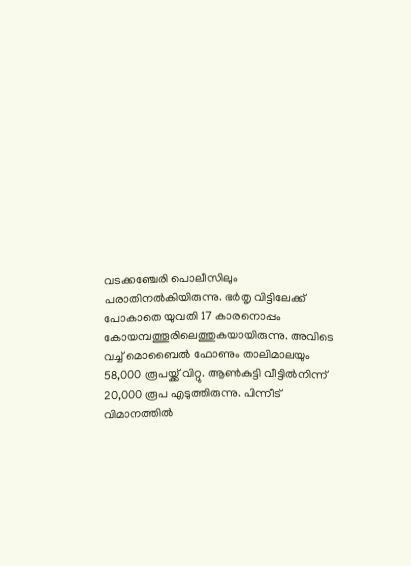വടക്കഞ്ചേരി പൊലീസിലും പരാതിനല്‍കിയിരുന്നു. ഭര്‍തൃ വിട്ടിലേക്ക് പോകാതെ യുവതി 17 കാരനൊപ്പം കോയമ്പത്തൂരിലെത്തുകയായിരുന്നു. അവിടെ വച്ച് മൊബൈല്‍ ഫോണും താലിമാലയും 58,000 രൂപയ്ക്ക് വിറ്റു. ആണ്‍കുട്ടി വീട്ടില്‍നിന്ന് 20,000 രൂപ എടുത്തിരുന്നു. പിന്നീട് വിമാനത്തില്‍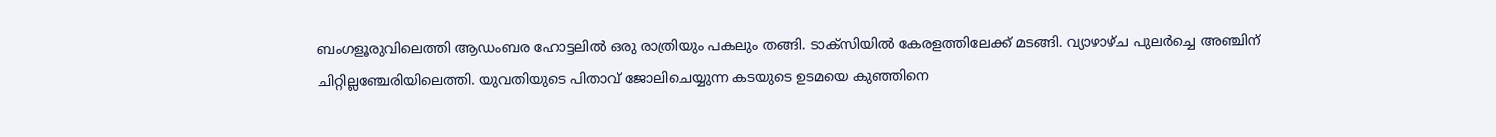ബംഗളൂരുവിലെത്തി ആഡംബര ഹോട്ടലില്‍ ഒരു രാത്രിയും പകലും തങ്ങി. ടാക്സിയില്‍ കേരളത്തിലേക്ക് മടങ്ങി. വ്യാഴാഴ്ച പുലര്‍ച്ചെ അഞ്ചിന് ചിറ്റില്ലഞ്ചേരിയിലെത്തി. യുവതിയുടെ പിതാവ് ജോലിചെയ്യുന്ന കടയുടെ ഉടമയെ കുഞ്ഞിനെ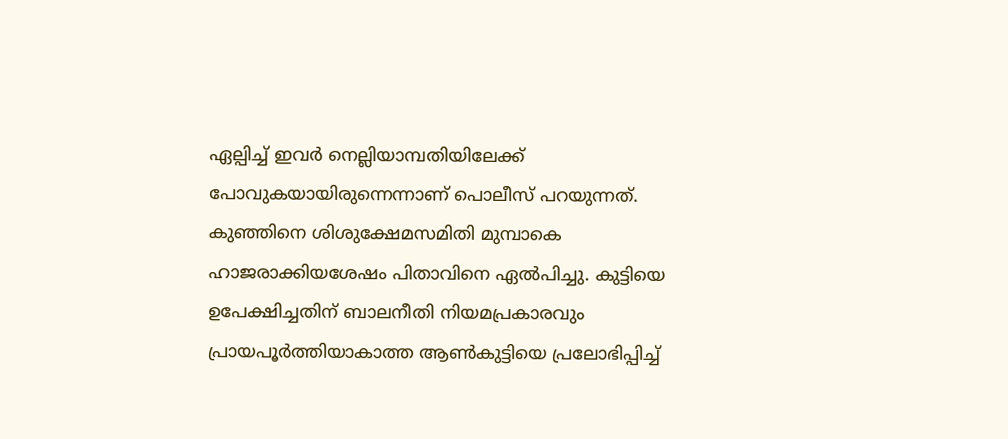ഏല്പിച്ച് ഇവര്‍ നെല്ലിയാമ്പതിയിലേക്ക് പോവുകയായിരുന്നെന്നാണ് പൊലീസ് പറയുന്നത്. കുഞ്ഞിനെ ശിശുക്ഷേമസമിതി മുമ്പാകെ ഹാജരാക്കിയശേഷം പിതാവിനെ ഏല്‍പിച്ചു. കുട്ടിയെ ഉപേക്ഷിച്ചതിന് ബാലനീതി നിയമപ്രകാരവും പ്രായപൂര്‍ത്തിയാകാത്ത ആണ്‍കുട്ടിയെ പ്രലോഭിപ്പിച്ച്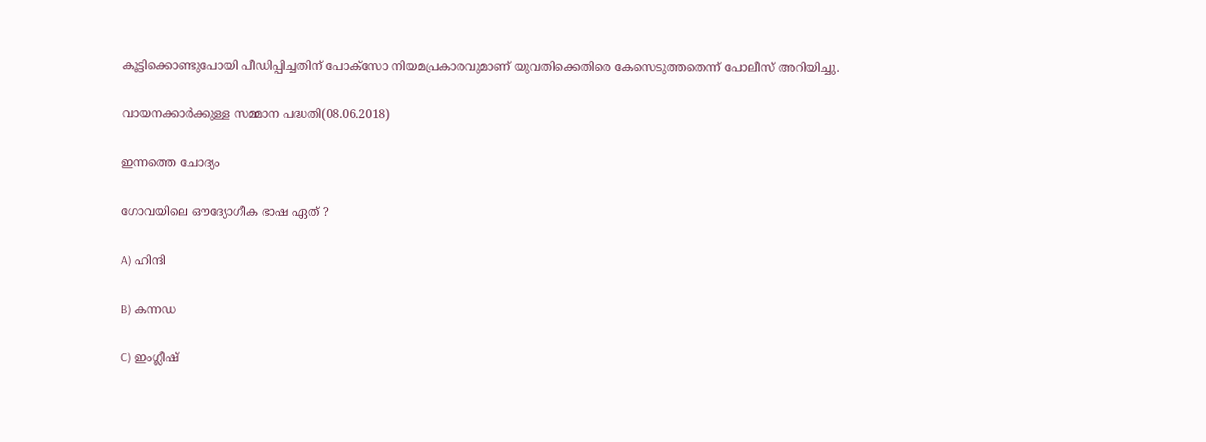കൂട്ടിക്കൊണ്ടുപോയി പീഡിപ്പിച്ചതിന് പോക്സോ നിയമപ്രകാരവുമാണ് യുവതിക്കെതിരെ കേസെടുത്തതെന്ന് പോലീസ് അറിയിച്ചു.

വായനക്കാര്‍ക്കുള്ള സമ്മാന പദ്ധതി(08.06.2018)

ഇന്നത്തെ ചോദ്യം

ഗോവയിലെ ഔദ്യോഗീക ഭാഷ ഏത് ?

A) ഹിന്ദി

B) കന്നഡ

C) ഇംഗ്ലീഷ്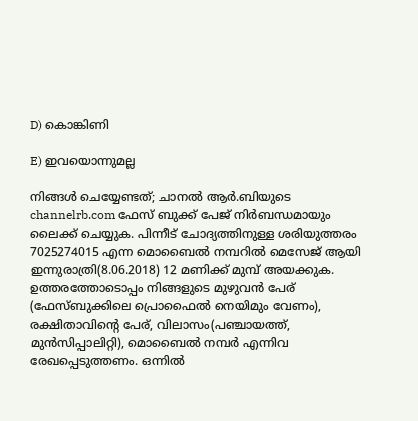D) കൊങ്കിണി

E) ഇവയൊന്നുമല്ല

നിങ്ങള്‍ ചെയ്യേണ്ടത്; ചാനല്‍ ആര്‍.ബിയുടെ channelrb.com ഫേസ് ബുക്ക് പേജ് നിര്‍ബന്ധമായും ലൈക്ക് ചെയ്യുക. പിന്നീട് ചോദ്യത്തിനുള്ള ശരിയുത്തരം 7025274015 എന്ന മൊബൈല്‍ നമ്പറില്‍ മെസേജ് ആയി ഇന്നുരാത്രി(8.06.2018) 12 മണിക്ക് മുമ്പ് അയക്കുക. ഉത്തരത്തോടൊപ്പം നിങ്ങളുടെ മുഴുവന്‍ പേര് (ഫേസ്ബുക്കിലെ പ്രൊഫൈല്‍ നെയിമും വേണം), രക്ഷിതാവിന്റെ പേര്, വിലാസം(പഞ്ചായത്ത്, മുന്‍സിപ്പാലിറ്റി), മൊബൈല്‍ നമ്പര്‍ എന്നിവ രേഖപ്പെടുത്തണം. ഒന്നില്‍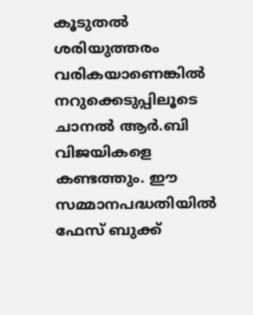കൂടുതല്‍ ശരിയുത്തരം വരികയാണെങ്കില്‍ നറുക്കെടുപ്പിലൂടെ ചാനല്‍ ആര്‍.ബി വിജയികളെ കണ്ടത്തും. ഈ സമ്മാനപദ്ധതിയില്‍ ഫേസ് ബുക്ക്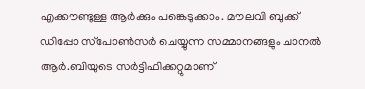എക്കൗണ്ടുള്ള ആര്‍ക്കും പങ്കെടുക്കാം. മൗലവി ബുക്ക് ഡിപ്പോ സ്‌പോണ്‍സര്‍ ചെയ്യുന്ന സമ്മാനങ്ങളും ചാനല്‍ ആര്‍.ബിയുടെ സര്‍ട്ടിഫിക്കറ്റുമാണ്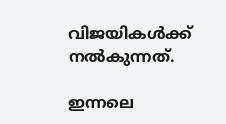വിജയികള്‍ക്ക് നല്‍കുന്നത്.

ഇന്നലെ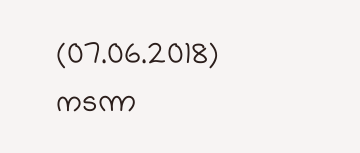(07.06.2018) നടന്ന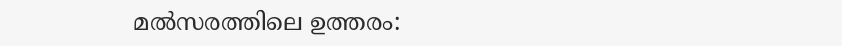മല്‍സരത്തിലെ ഉത്തരം: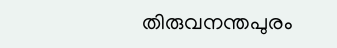തിരുവനന്തപുരം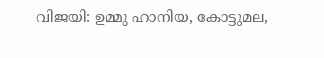വിജയി: ഉമ്മു ഹാനിയ, കോട്ടുമല,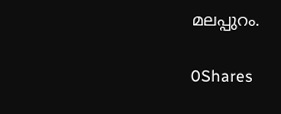മലപ്പുറം.

0Shares